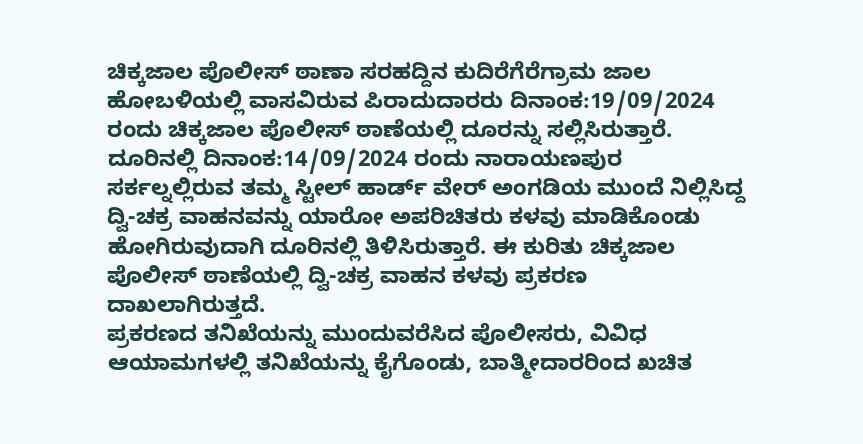ಚಿಕ್ಕಜಾಲ ಪೊಲೀಸ್ ಠಾಣಾ ಸರಹದ್ದಿನ ಕುದಿರೆಗೆರೆಗ್ರಾಮ ಜಾಲ ಹೋಬಳಿಯಲ್ಲಿ ವಾಸವಿರುವ ಪಿರಾದುದಾರರು ದಿನಾಂಕ:19/09/2024 ರಂದು ಚಿಕ್ಕಜಾಲ ಪೊಲೀಸ್ ಠಾಣೆಯಲ್ಲಿ ದೂರನ್ನು ಸಲ್ಲಿಸಿರುತ್ತಾರೆ. ದೂರಿನಲ್ಲಿ ದಿನಾಂಕ:14/09/2024 ರಂದು ನಾರಾಯಣಪುರ ಸರ್ಕಲ್ನಲ್ಲಿರುವ ತಮ್ಮ ಸ್ಟೀಲ್ ಹಾರ್ಡ್ ವೇರ್ ಅಂಗಡಿಯ ಮುಂದೆ ನಿಲ್ಲಿಸಿದ್ದ ದ್ವಿ-ಚಕ್ರ ವಾಹನವನ್ನು ಯಾರೋ ಅಪರಿಚಿತರು ಕಳವು ಮಾಡಿಕೊಂಡು ಹೋಗಿರುವುದಾಗಿ ದೂರಿನಲ್ಲಿ ತಿಳಿಸಿರುತ್ತಾರೆ. ಈ ಕುರಿತು ಚಿಕ್ಕಜಾಲ ಪೊಲೀಸ್ ಠಾಣೆಯಲ್ಲಿ ದ್ವಿ-ಚಕ್ರ ವಾಹನ ಕಳವು ಪ್ರಕರಣ ದಾಖಲಾಗಿರುತ್ತದೆ.
ಪ್ರಕರಣದ ತನಿಖೆಯನ್ನು ಮುಂದುವರೆಸಿದ ಪೊಲೀಸರು, ವಿವಿಧ ಆಯಾಮಗಳಲ್ಲಿ ತನಿಖೆಯನ್ನು ಕೈಗೊಂಡು, ಬಾತ್ಮೀದಾರರಿಂದ ಖಚಿತ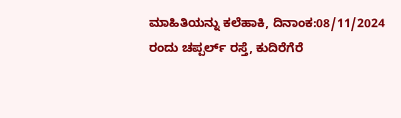ಮಾಹಿತಿಯನ್ನು ಕಲೆಹಾಕಿ, ದಿನಾಂಕ:08/11/2024 ರಂದು ಚಪ್ಪರ್ಲ್ ರಸ್ತೆ, ಕುದಿರೆಗೆರೆ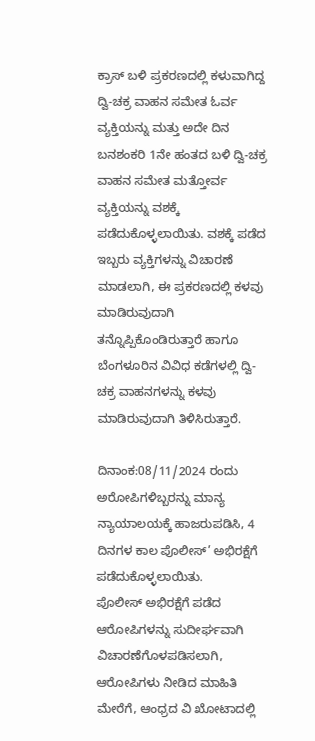ಕ್ರಾಸ್ ಬಳಿ ಪ್ರಕರಣದಲ್ಲಿ ಕಳುವಾಗಿದ್ದ ದ್ವಿ-ಚಕ್ರ ವಾಹನ ಸಮೇತ ಓರ್ವ ವ್ಯಕ್ತಿಯನ್ನು ಮತ್ತು ಅದೇ ದಿನ ಬನಶಂಕರಿ 1ನೇ ಹಂತದ ಬಳಿ ದ್ವಿ-ಚಕ್ರ ವಾಹನ ಸಮೇತ ಮತ್ತೋರ್ವ ವ್ಯಕ್ತಿಯನ್ನು ವಶಕ್ಕೆ ಪಡೆದುಕೊಳ್ಳಲಾಯಿತು. ವಶಕ್ಕೆ ಪಡೆದ ಇಬ್ಬರು ವ್ಯಕ್ತಿಗಳನ್ನು ವಿಚಾರಣೆ ಮಾಡಲಾಗಿ, ಈ ಪ್ರಕರಣದಲ್ಲಿ ಕಳವು ಮಾಡಿರುವುದಾಗಿ ತನ್ನೊಪ್ಪಿಕೊಂಡಿರುತ್ತಾರೆ ಹಾಗೂ ಬೆಂಗಳೂರಿನ ವಿವಿಧ ಕಡೆಗಳಲ್ಲಿ ದ್ವಿ-ಚಕ್ರ ವಾಹನಗಳನ್ನು ಕಳವು ಮಾಡಿರುವುದಾಗಿ ತಿಳಿಸಿರುತ್ತಾರೆ.

ದಿನಾಂಕ:08/11/2024 ರಂದು ಅರೋಪಿಗಳಿಬ್ಬರನ್ನು ಮಾನ್ಯ ನ್ಯಾಯಾಲಯಕ್ಕೆ ಹಾಜರುಪಡಿಸಿ, 4 ದಿನಗಳ ಕಾಲ ಪೊಲೀಸ್’ ಅಭಿರಕ್ಷೆಗೆ ಪಡೆದುಕೊಳ್ಳಲಾಯಿತು.
ಪೊಲೀಸ್ ಅಭಿರಕ್ಷೆಗೆ ಪಡೆದ ಆರೋಪಿಗಳನ್ನು ಸುದೀರ್ಘವಾಗಿ ವಿಚಾರಣೆಗೊಳಪಡಿಸಲಾಗಿ, ಆರೋಪಿಗಳು ನೀಡಿದ ಮಾಹಿತಿ ಮೇರೆಗೆ, ಆಂಧ್ರದ ವಿ ಖೋಟಾದಲ್ಲಿ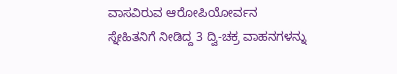ವಾಸವಿರುವ ಆರೋಪಿಯೋರ್ವನ ಸ್ನೇಹಿತನಿಗೆ ನೀಡಿದ್ದ 3 ದ್ವಿ-ಚಕ್ರ ವಾಹನಗಳನ್ನು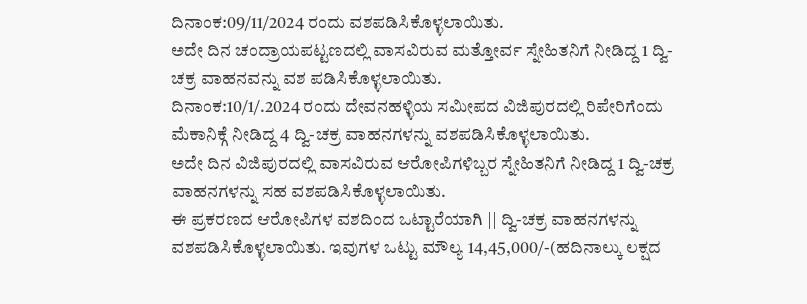ದಿನಾಂಕ:09/11/2024 ರಂದು ವಶಪಡಿಸಿಕೊಳ್ಳಲಾಯಿತು.
ಅದೇ ದಿನ ಚಂದ್ರಾಯಪಟ್ಟಣದಲ್ಲಿ ವಾಸವಿರುವ ಮತ್ತೋರ್ವ ಸ್ನೇಹಿತನಿಗೆ ನೀಡಿದ್ದ 1 ದ್ವಿ-ಚಕ್ರ ವಾಹನವನ್ನು ವಶ ಪಡಿಸಿಕೊಳ್ಳಲಾಯಿತು.
ದಿನಾಂಕ:10/1/.2024 ರಂದು ದೇವನಹಳ್ಳಿಯ ಸಮೀಪದ ವಿಜಿಪುರದಲ್ಲಿ ರಿಪೇರಿಗೆಂದು ಮೆಕಾನಿಕ್ಗೆ ನೀಡಿದ್ದ 4 ದ್ವಿ-ಚಕ್ರ ವಾಹನಗಳನ್ನು ವಶಪಡಿಸಿಕೊಳ್ಳಲಾಯಿತು.
ಅದೇ ದಿನ ವಿಜಿಪುರದಲ್ಲಿ ವಾಸವಿರುವ ಆರೋಪಿಗಳಿಬ್ಬರ ಸ್ನೇಹಿತನಿಗೆ ನೀಡಿದ್ದ 1 ದ್ವಿ-ಚಕ್ರ ವಾಹನಗಳನ್ನು ಸಹ ವಶಪಡಿಸಿಕೊಳ್ಳಲಾಯಿತು.
ಈ ಪ್ರಕರಣದ ಆರೋಪಿಗಳ ವಶದಿಂದ ಒಟ್ಟಾರೆಯಾಗಿ || ದ್ವಿ-ಚಕ್ರ ವಾಹನಗಳನ್ನು ವಶಪಡಿಸಿಕೊಳ್ಳಲಾಯಿತು. ಇವುಗಳ ಒಟ್ಟು ಮೌಲ್ಯ 14,45,000/-(ಹದಿನಾಲ್ಕು ಲಕ್ಷದ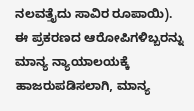ನಲವತ್ತೈದು ಸಾವಿರ ರೂಪಾಯಿ).
ಈ ಪ್ರಕರಣದ ಆರೋಪಿಗಳಿಬ್ಬರನ್ನು ಮಾನ್ಯ ನ್ಯಾಯಾಲಯಕ್ಕೆ ಹಾಜರುಪಡಿಸಲಾಗಿ, ಮಾನ್ಯ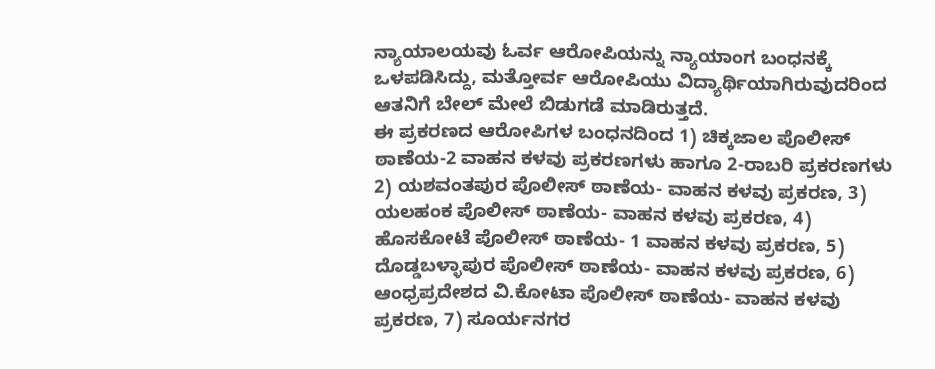ನ್ಯಾಯಾಲಯವು ಓರ್ವ ಆರೋಪಿಯನ್ನು ನ್ಯಾಯಾಂಗ ಬಂಧನಕ್ಕೆ ಒಳಪಡಿಸಿದ್ದು, ಮತ್ತೋರ್ವ ಆರೋಪಿಯು ವಿದ್ಯಾರ್ಥಿಯಾಗಿರುವುದರಿಂದ ಆತನಿಗೆ ಬೇಲ್ ಮೇಲೆ ಬಿಡುಗಡೆ ಮಾಡಿರುತ್ತದೆ.
ಈ ಪ್ರಕರಣದ ಆರೋಪಿಗಳ ಬಂಧನದಿಂದ 1) ಚಿಕ್ಕಜಾಲ ಪೊಲೀಸ್ ಠಾಣೆಯ-2 ವಾಹನ ಕಳವು ಪ್ರಕರಣಗಳು ಹಾಗೂ 2-ರಾಬರಿ ಪ್ರಕರಣಗಳು 2) ಯಶವಂತಪುರ ಪೊಲೀಸ್ ಠಾಣೆಯ- ವಾಹನ ಕಳವು ಪ್ರಕರಣ, 3) ಯಲಹಂಕ ಪೊಲೀಸ್ ಠಾಣೆಯ- ವಾಹನ ಕಳವು ಪ್ರಕರಣ, 4) ಹೊಸಕೋಟೆ ಪೊಲೀಸ್ ಠಾಣೆಯ- 1 ವಾಹನ ಕಳವು ಪ್ರಕರಣ, 5) ದೊಡ್ಡಬಳ್ಳಾಪುರ ಪೊಲೀಸ್ ಠಾಣೆಯ- ವಾಹನ ಕಳವು ಪ್ರಕರಣ, 6) ಆಂಧ್ರಪ್ರದೇಶದ ವಿ.ಕೋಟಾ ಪೊಲೀಸ್ ಠಾಣೆಯ- ವಾಹನ ಕಳವು ಪ್ರಕರಣ, 7) ಸೂರ್ಯನಗರ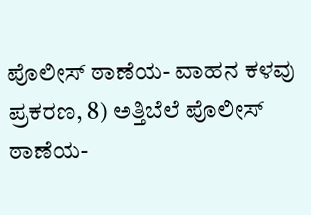ಪೊಲೀಸ್ ಠಾಣೆಯ- ವಾಹನ ಕಳವು ಪ್ರಕರಣ, 8) ಅತ್ತಿಬೆಲೆ ಪೊಲೀಸ್ ಠಾಣೆಯ-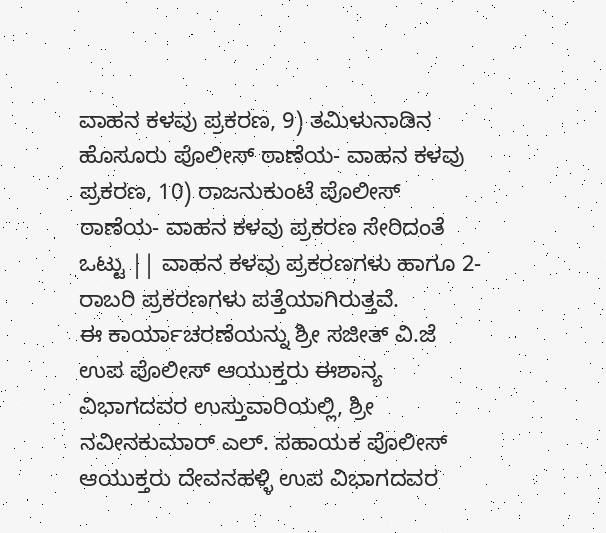ವಾಹನ ಕಳವು ಪ್ರಕರಣ, 9) ತಮಿಳುನಾಡಿನ ಹೊಸೂರು ಪೊಲೀಸ್ ಠಾಣೆಯ- ವಾಹನ ಕಳವು ಪ್ರಕರಣ, 10) ರಾಜನುಕುಂಟೆ ಪೊಲೀಸ್ ಠಾಣೆಯ- ವಾಹನ ಕಳವು ಪ್ರಕರಣ ಸೇರಿದಂತೆ ಒಟ್ಟು || ವಾಹನ ಕಳವು ಪ್ರಕರಣಗಳು ಹಾಗೂ 2-ರಾಬರಿ ಪ್ರಕರಣಗಳು ಪತ್ತೆಯಾಗಿರುತ್ತವೆ.
ಈ ಕಾರ್ಯಾಚರಣೆಯನ್ನು ಶ್ರೀ ಸಜೀತ್ ವಿ.ಜೆ ಉಪ ಪೊಲೀಸ್ ಆಯುಕ್ತರು ಈಶಾನ್ಯ ವಿಭಾಗದವರ ಉಸ್ತುವಾರಿಯಲ್ಲಿ, ಶ್ರೀ ನವೀನಕುಮಾರ್ ಎಲ್. ಸಹಾಯಕ ಪೊಲೀಸ್ ಆಯುಕ್ತರು ದೇವನಹಳ್ಳಿ ಉಪ ವಿಭಾಗದವರ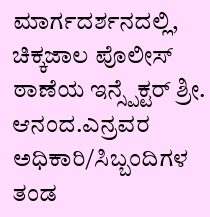ಮಾರ್ಗದರ್ಶನದಲ್ಲಿ, ಚಿಕ್ಕಜಾಲ ಪೊಲೀಸ್ ಠಾಣೆಯ ಇನ್ಸ್ಪೆಕ್ಟರ್ ಶ್ರೀ. ಆನಂದ.ಎನ್ರವರ ಅಧಿಕಾರಿ/ಸಿಬ್ಬಂದಿಗಳ ತಂಡ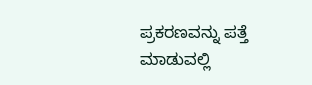ಪ್ರಕರಣವನ್ನು ಪತ್ತೆ ಮಾಡುವಲ್ಲಿ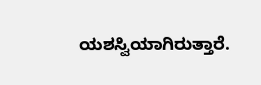ಯಶಸ್ವಿಯಾಗಿರುತ್ತಾರೆ.